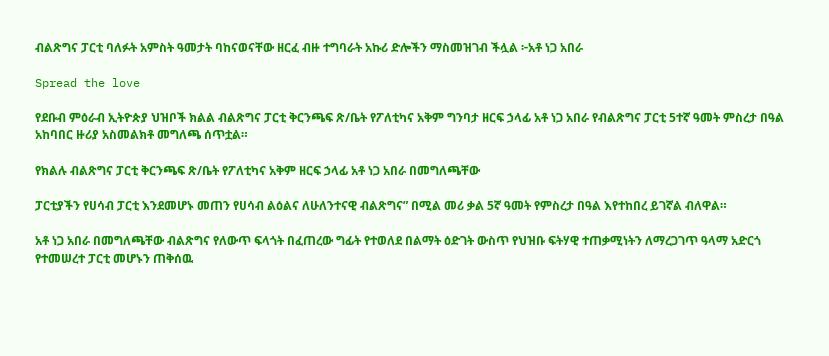ብልጽግና ፓርቲ ባለፉት አምስት ዓመታት ባከናወናቸው ዘርፈ ብዙ ተግባራት አኩሪ ድሎችን ማስመዝገብ ችሏል ፦አቶ ነጋ አበራ

Spread the love

የደቡብ ምዕራብ ኢትዮጵያ ህዝቦች ክልል ብልጽግና ፓርቲ ቅርንጫፍ ጽ/ቤት የፖለቲካና አቅም ግንባታ ዘርፍ ኃላፊ አቶ ነጋ አበራ የብልጽግና ፓርቲ 5ተኛ ዓመት ምስረታ በዓል አከባበር ዙሪያ አስመልክቶ መግለጫ ሰጥቷል።

የክልሉ ብልጽግና ፓርቲ ቅርንጫፍ ጽ/ቤት የፖለቲካና አቅም ዘርፍ ኃላፊ አቶ ነጋ አበራ በመግለጫቸው

ፓርቲያችን የሀሳብ ፓርቲ እንደመሆኑ መጠን የሀሳብ ልዕልና ለሁለንተናዊ ብልጽግና” በሚል መሪ ቃል 5ኛ ዓመት የምስረታ በዓል እየተከበረ ይገኛል ብለዋል።

አቶ ነጋ አበራ በመግለጫቸው ብልጽግና የለውጥ ፍላጎት በፈጠረው ግፊት የተወለደ በልማት ዕድገት ውስጥ የህዝቡ ፍትሃዊ ተጠቃሚነትን ለማረጋገጥ ዓላማ አድርጎ የተመሠረተ ፓርቲ መሆኑን ጠቅሰዉ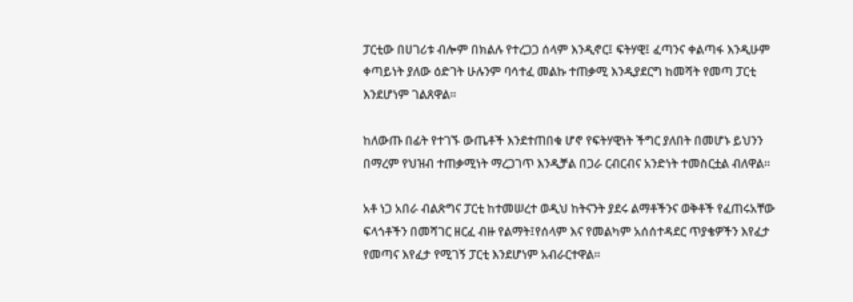ፓርቲው በሀገሪቱ ብሎም በክልሉ የተረጋጋ ሰላም እንዲኖር፤ ፍትሃዊ፤ ፈጣንና ቀልጣፋ እንዲሁም ቀጣይነት ያለው ዕድገት ሁሉንም ባሳተፈ መልኩ ተጠቃሚ እንዲያደርግ ከመሻት የመጣ ፓርቲ እንደሆነም ገልጸዋል።

ከለውጡ በፊት የተገኙ ውጤቶች እንደተጠበቁ ሆኖ የፍትሃዊነት ችግር ያለበት በመሆኑ ይህንን በማረም የህዝብ ተጠቃሚነት ማረጋገጥ እንዲቻል በጋራ ርብርብና አንድነት ተመስርቷል ብለዋል።

አቶ ነጋ አበራ ብልጽግና ፓርቲ ከተመሠረተ ወዲህ ከትናንት ያደሩ ልማቶችንና ወቅቶች የፈጠሩአቸው ፍላጎቶችን በመሻገር ዘርፈ ብዙ የልማት፤የሰላም እና የመልካም አሰሰተዳደር ጥያቄዎችን እየፈታ የመጣና እየፈታ የሚገኝ ፓርቲ እንደሆነም አብራርተዋል።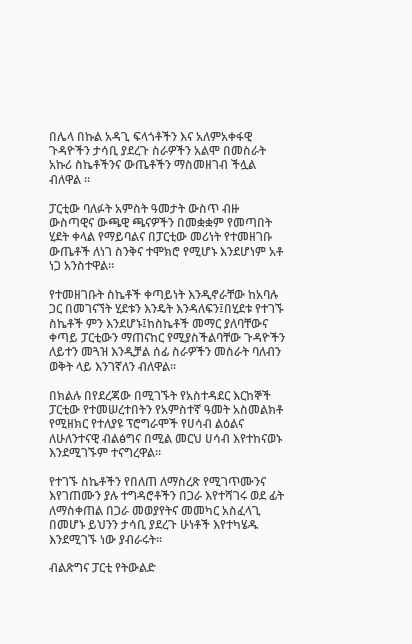በሌላ በኩል አዳጊ ፍላጎቶችን እና አለምአቀፋዊ ጉዳዮችን ታሳቢ ያደረጉ ስራዎችን አልሞ በመስራት አኩሪ ስኬቶችንና ውጤቶችን ማስመዘገብ ችሏል ብለዋል ።

ፓርቲው ባለፉት አምስት ዓመታት ውስጥ ብዙ ውስጣዊና ውጫዊ ጫናዎችን በመቋቋም የመጣበት ሂደት ቀላል የማይባልና በፓርቲው መሪነት የተመዘገቡ ውጤቶች ለነገ ስንቅና ተሞክሮ የሚሆኑ እንደሆነም አቶ ነጋ አንስተዋል።

የተመዘገቡት ስኬቶች ቀጣይነት እንዲኖራቸው ከአባሉ ጋር በመገናኘት ሂደቱን እንዴት እንዳለፍን፤በሂደቱ የተገኙ ስኬቶች ምን እንደሆኑ፤ከስኬቶች መማር ያለባቸውና ቀጣይ ፓርቲውን ማጠናከር የሚያስችልባቸው ጉዳዮችን ለይተን መጓዝ እንዲቻል ሰፊ ስራዎችን መስራት ባለብን ወቅት ላይ እንገኛለን ብለዋል።

በክልሉ በየደረጃው በሚገኙት የአስተዳደር እርከኞች ፓርቲው የተመሠረተበትን የአምስተኛ ዓመት አስመልክቶ የሚዘክር የተለያዩ ፕሮግራሞች የሀሳብ ልዕልና ለሁለንተናዊ ብልፅግና በሚል መርህ ሀሳብ እየተከናወኑ እንደሚገኙም ተናግረዋል።

የተገኙ ስኬቶችን የበለጠ ለማስረጽ የሚገጥሙንና እየገጠሙን ያሉ ተግዳሮቶችን በጋራ እየተሻገሩ ወደ ፊት ለማስቀጠል በጋራ መወያየትና መመካር አስፈላጊ በመሆኑ ይህንን ታሳቢ ያደረጉ ሁነቶች እየተካሄዱ እንደሚገኙ ነው ያብራሩት።

ብልጽግና ፓርቲ የትውልድ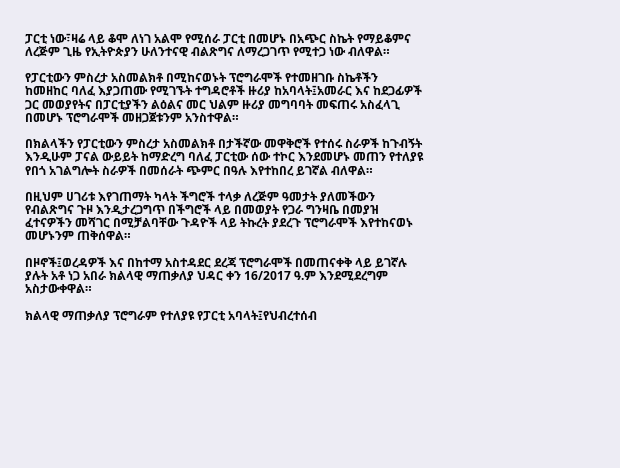ፓርቲ ነው፣ዛሬ ላይ ቆሞ ለነገ አልሞ የሚሰራ ፓርቲ በመሆኑ በአጭር ስኬት የማይቆምና ለረጅም ጊዜ የኢትዮጵያን ሁለንተናዊ ብልጽግና ለማረጋገጥ የሚተጋ ነው ብለዋል።

የፓርቲውን ምስረታ አስመልክቶ በሚከናወኑት ፕሮግራሞች የተመዘገቡ ስኬቶችን ከመዘከር ባለፈ እያጋጠሙ የሚገኙት ተግዳሮቶች ዙሪያ ከአባላት፤አመራር እና ከደጋፊዎች ጋር መወያየትና በፓርቲያችን ልዕልና መር ህልም ዙሪያ መግባባት መፍጠሩ አስፈላጊ በመሆኑ ፕሮግራሞች መዘጋጀቱንም አንስተዋል።

በክልላችን የፓርቲውን ምስረታ አስመልክቶ በታችኛው መዋቅሮች የተሰሩ ስራዎች ከጉብኝት እንዲሁም ፓናል ውይይት ከማድረግ ባለፈ ፓርቲው ሰው ተኮር እንደመሆኑ መጠን የተለያዩ የበጎ አገልግሎት ስራዎች በመሰራት ጭምር በዓሉ እየተከበረ ይገኛል ብለዋል።

በዚህም ሀገሪቱ እየገጠማት ካላት ችግሮች ተላቃ ለረጅም ዓመታት ያለመችውን የብልጽግና ጉዞ እንዲታረጋግጥ በችግሮች ላይ በመወያት የጋራ ግንዛቤ በመያዝ ፈተናዎችን መሻገር በሚቻልባቸው ጉዳዮች ላይ ትኩረት ያደረጉ ፕሮግራሞች እየተከናወኑ መሆኑንም ጠቅሰዋል።

በዞኖች፤ወረዳዎች እና በከተማ አስተዳደር ደረጃ ፕሮግራሞች በመጠናቀቅ ላይ ይገኛሉ ያሉት አቶ ነጋ አበራ ክልላዊ ማጠቃለያ ህዳር ቀን 16/2017 ዓ.ም እንደሚደረግም አስታውቀዋል።

ክልላዊ ማጠቃለያ ፕሮግራም የተለያዩ የፓርቲ አባላት፤የህብረተሰብ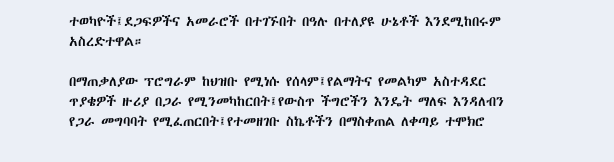ተወካዮች፤ደጋፍዎችና አመራሮች በተገኙበት በዓሉ በተለያዩ ሁኔቶች እንደሚከበሩም አስረድተዋል።

በማጠቃለያው ፕሮግራም ከህዝቡ የሚነሱ የሰላም፤የልማትና የመልካም አስተዳደር ጥያቄዎች ዙሪያ በጋራ የሚንመካከርበት፤የውስጥ ችግሮችን እንዴት ማለፍ እንዳለብን የጋራ መግባባት የሚፈጠርበት፤የተመዘገቡ ስኬቶችን በማስቀጠል ለቀጣይ ተሞክሮ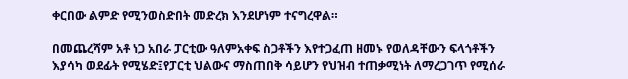ቀርበው ልምድ የሚንወስድበት መድረክ እንደሆነም ተናግረዋል።

በመጨረሻም አቶ ነጋ አበራ ፓርቲው ዓለምአቀፍ ስጋቶችን እየተጋፈጠ ዘመኑ የወለዳቸውን ፍላጎቶችን እያሳካ ወደፊት የሚሄድ፤የፓርቲ ህልውና ማስጠበቅ ሳይሆን የህዝብ ተጠቃሚነት ለማረጋገጥ የሚሰራ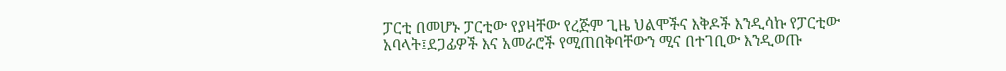ፓርቲ በመሆኑ ፓርቲው የያዛቸው የረጅም ጊዜ ህልሞችና እቅዶች እንዲሳኩ የፓርቲው አባላት፤ደጋፊዎች እና አመራሮች የሚጠበቅባቸውን ሚና በተገቢው እንዲወጡ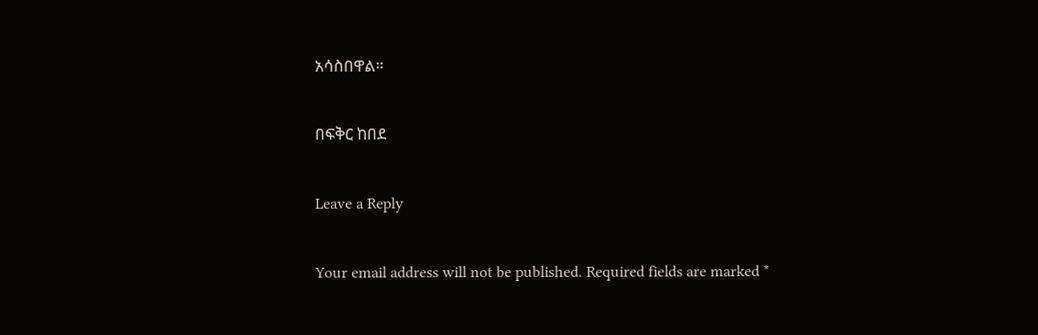አሳስበዋል።

በፍቅር ከበደ

Leave a Reply

Your email address will not be published. Required fields are marked *